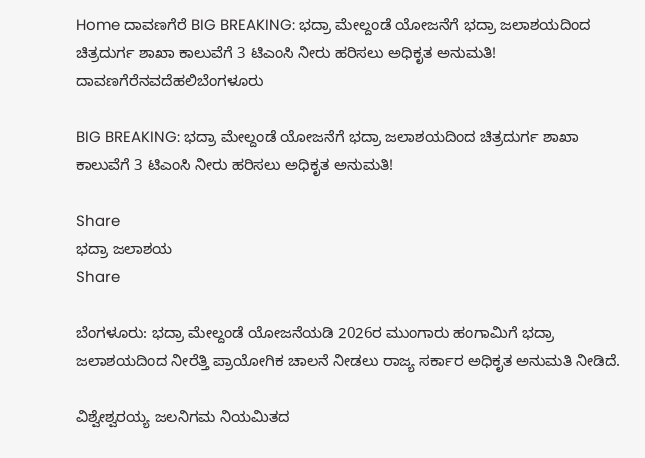Home ದಾವಣಗೆರೆ BIG BREAKING: ಭದ್ರಾ ಮೇಲ್ದಂಡೆ ಯೋಜನೆಗೆ ಭದ್ರಾ ಜಲಾಶಯದಿಂದ ಚಿತ್ರದುರ್ಗ ಶಾಖಾ ಕಾಲುವೆಗೆ 3 ಟಿಎಂಸಿ ನೀರು ಹರಿಸಲು ಅಧಿಕೃತ ಅನುಮತಿ!
ದಾವಣಗೆರೆನವದೆಹಲಿಬೆಂಗಳೂರು

BIG BREAKING: ಭದ್ರಾ ಮೇಲ್ದಂಡೆ ಯೋಜನೆಗೆ ಭದ್ರಾ ಜಲಾಶಯದಿಂದ ಚಿತ್ರದುರ್ಗ ಶಾಖಾ ಕಾಲುವೆಗೆ 3 ಟಿಎಂಸಿ ನೀರು ಹರಿಸಲು ಅಧಿಕೃತ ಅನುಮತಿ!

Share
ಭದ್ರಾ ಜಲಾಶಯ
Share

ಬೆಂಗಳೂರು: ಭದ್ರಾ ಮೇಲ್ದಂಡೆ ಯೋಜನೆಯಡಿ 2026ರ ಮುಂಗಾರು ಹಂಗಾಮಿಗೆ ಭದ್ರಾ ಜಲಾಶಯದಿಂದ ನೀರೆತ್ತಿ ಪ್ರಾಯೋಗಿಕ ಚಾಲನೆ ನೀಡಲು ರಾಜ್ಯ ಸರ್ಕಾರ ಅಧಿಕೃತ ಅನುಮತಿ ನೀಡಿದೆ.

ವಿಶ್ವೇಶ್ವರಯ್ಯ ಜಲನಿಗಮ ನಿಯಮಿತದ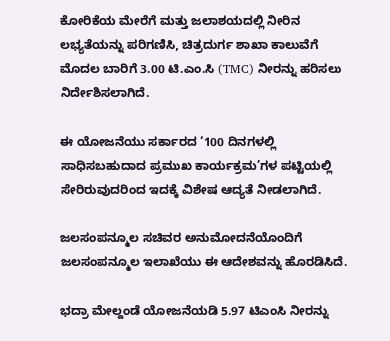ಕೋರಿಕೆಯ ಮೇರೆಗೆ ಮತ್ತು ಜಲಾಶಯದಲ್ಲಿ ನೀರಿನ ಲಭ್ಯತೆಯನ್ನು ಪರಿಗಣಿಸಿ, ಚಿತ್ರದುರ್ಗ ಶಾಖಾ ಕಾಲುವೆಗೆ ಮೊದಲ ಬಾರಿಗೆ 3.00 ಟಿ.ಎಂ.ಸಿ (TMC) ನೀರನ್ನು ಹರಿಸಲು ನಿರ್ದೇಶಿಸಲಾಗಿದೆ.

ಈ ಯೋಜನೆಯು ಸರ್ಕಾರದ ‘100 ದಿನಗಳಲ್ಲಿ ಸಾಧಿಸಬಹುದಾದ ಪ್ರಮುಖ ಕಾರ್ಯಕ್ರಮ’ಗಳ ಪಟ್ಟಿಯಲ್ಲಿ ಸೇರಿರುವುದರಿಂದ ಇದಕ್ಕೆ ವಿಶೇಷ ಆದ್ಯತೆ ನೀಡಲಾಗಿದೆ.

ಜಲಸಂಪನ್ಮೂಲ ಸಚಿವರ ಅನುಮೋದನೆಯೊಂದಿಗೆ ಜಲಸಂಪನ್ಮೂಲ ಇಲಾಖೆಯು ಈ ಆದೇಶವನ್ನು ಹೊರಡಿಸಿದೆ.

ಭದ್ರಾ ಮೇಲ್ದಂಡೆ ಯೋಜನೆಯಡಿ 5.97 ಟಿಎಂಸಿ ನೀರನ್ನು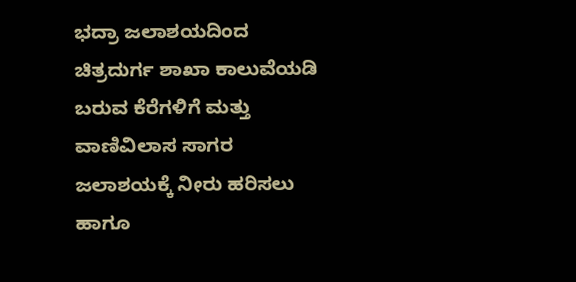ಭದ್ರಾ ಜಲಾಶಯದಿಂದ ಚಿತ್ರದುರ್ಗ ಶಾಖಾ ಕಾಲುವೆಯಡಿ ಬರುವ ಕೆರೆಗಳಿಗೆ ಮತ್ತು ವಾಣಿವಿಲಾಸ ಸಾಗರ ಜಲಾಶಯಕ್ಕೆ ನೀರು ಹರಿಸಲು ಹಾಗೂ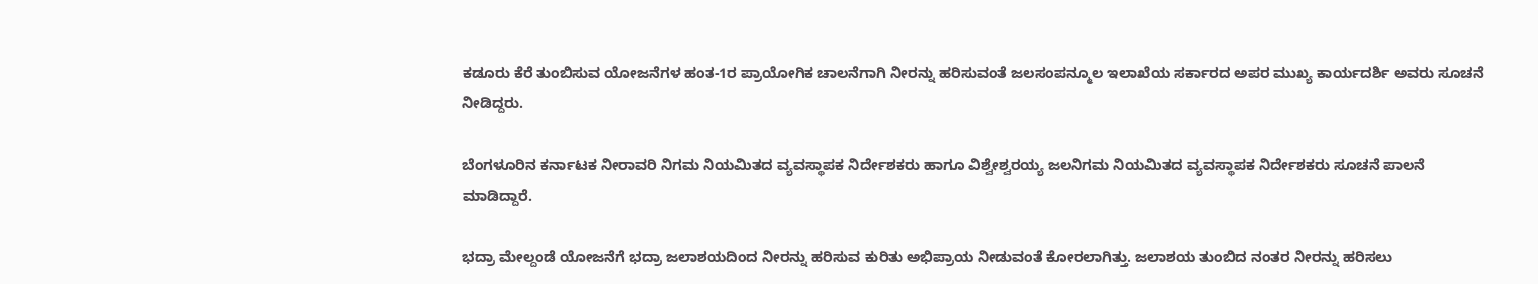ಕಡೂರು ಕೆರೆ ತುಂಬಿಸುವ ಯೋಜನೆಗಳ ಹಂತ-1ರ ಪ್ರಾಯೋಗಿಕ ಚಾಲನೆಗಾಗಿ ನೀರನ್ನು ಹರಿಸುವಂತೆ ಜಲಸಂಪನ್ಮೂಲ ಇಲಾಖೆಯ ಸರ್ಕಾರದ ಅಪರ ಮುಖ್ಯ ಕಾರ್ಯದರ್ಶಿ ಅವರು ಸೂಚನೆ ನೀಡಿದ್ದರು.

ಬೆಂಗಳೂರಿನ ಕರ್ನಾಟಕ ನೀರಾವರಿ ನಿಗಮ ನಿಯಮಿತದ ವ್ಯವಸ್ಥಾಪಕ ನಿರ್ದೇಶಕರು ಹಾಗೂ ವಿಶ್ವೇಶ್ವರಯ್ಯ ಜಲನಿಗಮ ನಿಯಮಿತದ ವ್ಯವಸ್ಥಾಪಕ ನಿರ್ದೇಶಕರು ಸೂಚನೆ ಪಾಲನೆ ಮಾಡಿದ್ದಾರೆ.

ಭದ್ರಾ ಮೇಲ್ದಂಡೆ ಯೋಜನೆಗೆ ಭದ್ರಾ ಜಲಾಶಯದಿಂದ ನೀರನ್ನು ಹರಿಸುವ ಕುರಿತು ಅಭಿಪ್ರಾಯ ನೀಡುವಂತೆ ಕೋರಲಾಗಿತ್ತು. ಜಲಾಶಯ ತುಂಬಿದ ನಂತರ ನೀರನ್ನು ಹರಿಸಲು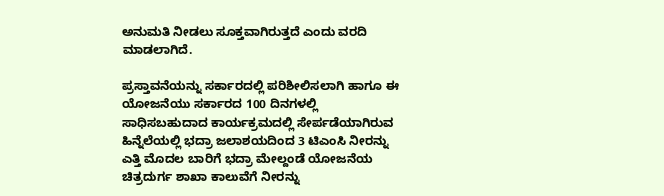ಅನುಮತಿ ನೀಡಲು ಸೂಕ್ತವಾಗಿರುತ್ತದೆ ಎಂದು ವರದಿ ಮಾಡಲಾಗಿದೆ.

ಪ್ರಸ್ತಾವನೆಯನ್ನು ಸರ್ಕಾರದಲ್ಲಿ ಪರಿಶೀಲಿಸಲಾಗಿ ಹಾಗೂ ಈ ಯೋಜನೆಯು ಸರ್ಕಾರದ 100 ದಿನಗಳಲ್ಲಿ ಸಾಧಿಸಬಹುದಾದ ಕಾರ್ಯಕ್ರಮದಲ್ಲಿ ಸೇರ್ಪಡೆಯಾಗಿರುವ ಹಿನ್ನೆಲೆಯಲ್ಲಿ ಭದ್ರಾ ಜಲಾಶಯದಿಂದ 3 ಟಿಎಂಸಿ ನೀರನ್ನು ಎತ್ತಿ ಮೊದಲ ಬಾರಿಗೆ ಭದ್ರಾ ಮೇಲ್ದಂಡೆ ಯೋಜನೆಯ ಚಿತ್ರದುರ್ಗ ಶಾಖಾ ಕಾಲುವೆಗೆ ನೀರನ್ನು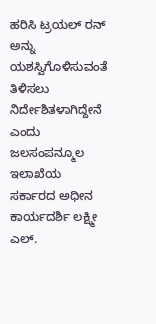ಹರಿಸಿ ಟ್ರಯಲ್ ರನ್ ಅನ್ನು ಯಶಸ್ವಿಗೊಳಿಸುವಂತೆ ತಿಳಿಸಲು ನಿರ್ದೇಶಿತಳಾಗಿದ್ದೇನೆ ಎಂದು ಜಲಸಂಪನ್ಮೂಲ ಇಲಾಖೆಯ ಸರ್ಕಾರದ ಅಧೀನ ಕಾರ್ಯದರ್ಶಿ ಲಕ್ಷ್ಮೀ ಎಲ್.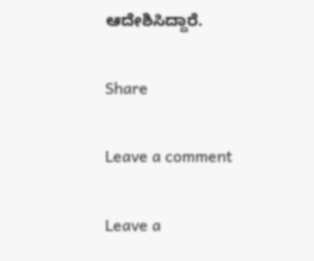ಆದೇಶಿಸಿದ್ದಾರೆ.

Share

Leave a comment

Leave a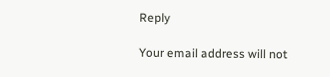Reply

Your email address will not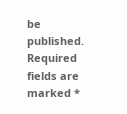be published. Required fields are marked *